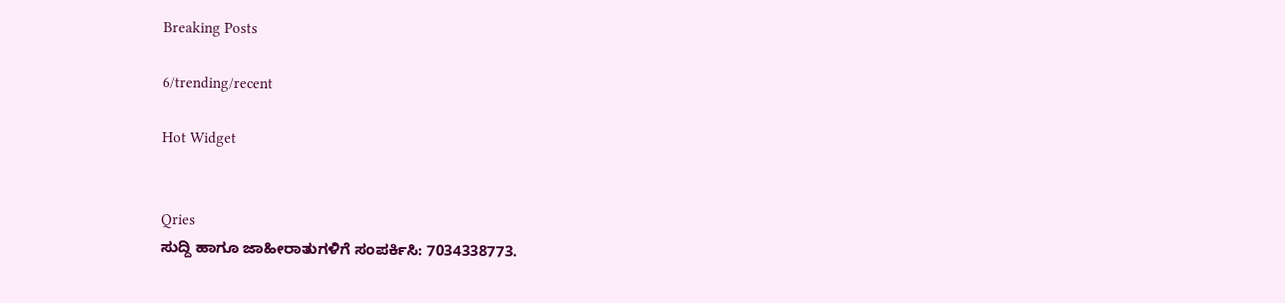Breaking Posts

6/trending/recent

Hot Widget


Qries
ಸುದ್ದಿ ಹಾಗೂ ಜಾಹೀರಾತುಗಳಿಗೆ ಸಂಪರ್ಕಿಸಿ: 7034338773.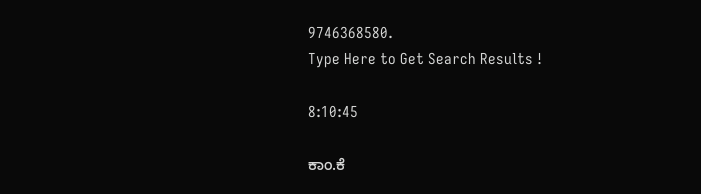9746368580.
Type Here to Get Search Results !

8:10:45

ಕಾಂ.ಕೆ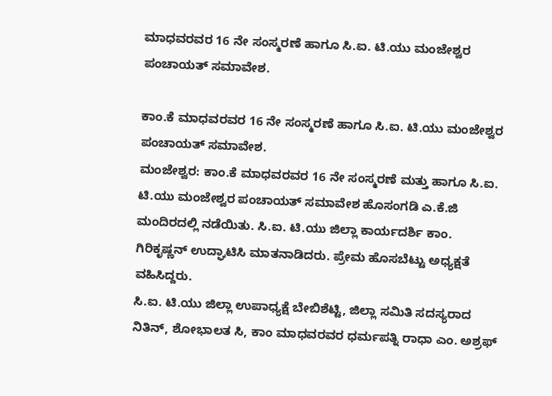ಮಾಧವರವರ 16 ನೇ ಸಂಸ್ಮರಣೆ ಹಾಗೂ ಸಿ.ಐ. ಟಿ.ಯು ಮಂಜೇಶ್ವರ ಪಂಚಾಯತ್ ಸಮಾವೇಶ.

ಕಾಂ.ಕೆ ಮಾಧವರವರ 16 ನೇ ಸಂಸ್ಮರಣೆ ಹಾಗೂ ಸಿ.ಐ. ಟಿ.ಯು ಮಂಜೇಶ್ವರ ಪಂಚಾಯತ್ ಸಮಾವೇಶ.
ಮಂಜೇಶ್ವರ: ಕಾಂ.ಕೆ ಮಾಧವರವರ 16 ನೇ ಸಂಸ್ಮರಣೆ ಮತ್ತು ಹಾಗೂ ಸಿ.ಐ. ಟಿ.ಯು ಮಂಜೇಶ್ವರ ಪಂಚಾಯತ್ ಸಮಾವೇಶ ಹೊಸಂಗಡಿ ಎ.ಕೆ.ಜಿ ಮಂದಿರದಲ್ಲಿ ನಡೆಯಿತು. ಸಿ.ಐ. ಟಿ.ಯು ಜಿಲ್ಲಾ ಕಾರ್ಯದರ್ಶಿ ಕಾಂ. ಗಿರಿಕೃಷ್ಣನ್ ಉದ್ಘಾಟಿಸಿ ಮಾತನಾಡಿದರು. ಪ್ರೇಮ ಹೊಸಬೆಟ್ಟು ಅಧ್ಯಕ್ಷತೆ ವಹಿಸಿದ್ದರು.
ಸಿ.ಐ. ಟಿ.ಯು ಜಿಲ್ಲಾ ಉಪಾಧ್ಯಕ್ಷೆ ಬೇಬಿಶೆಟ್ಟಿ, ಜಿಲ್ಲಾ ಸಮಿತಿ ಸದಸ್ಯರಾದ ನಿತಿನ್, ಶೋಭಾಲತ ಸಿ, ಕಾಂ ಮಾಧವರವರ ಧರ್ಮಪತ್ನಿ ರಾಧಾ ಎಂ. ಅಶ್ರಫ್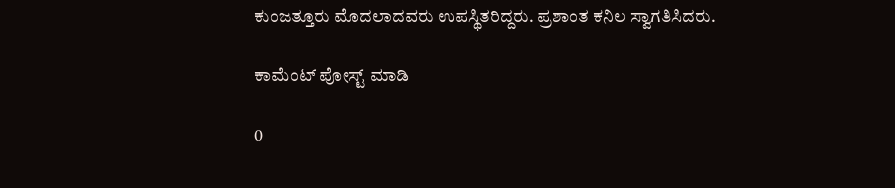ಕುಂಜತ್ತೂರು ಮೊದಲಾದವರು ಉಪಸ್ಥಿತರಿದ್ದರು. ಪ್ರಶಾಂತ ಕನಿಲ ಸ್ವಾಗತಿಸಿದರು.

ಕಾಮೆಂಟ್‌‌ ಪೋಸ್ಟ್‌ ಮಾಡಿ

0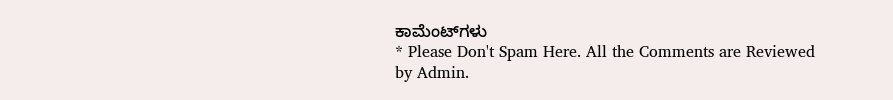ಕಾಮೆಂಟ್‌ಗಳು
* Please Don't Spam Here. All the Comments are Reviewed by Admin.